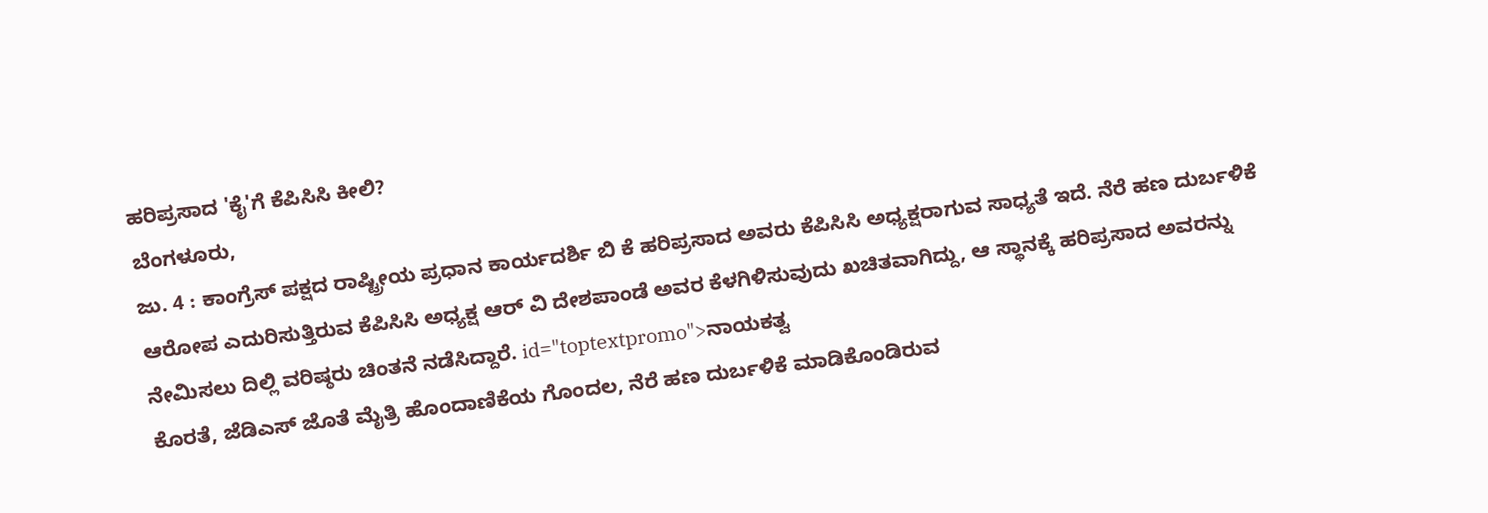ಹರಿಪ್ರಸಾದ 'ಕೈ'ಗೆ ಕೆಪಿಸಿಸಿ ಕೀಲಿ?
ಬೆಂಗಳೂರು,
ಜು. 4 : ಕಾಂಗ್ರೆಸ್ ಪಕ್ಷದ ರಾಷ್ಟ್ರೀಯ ಪ್ರಧಾನ ಕಾರ್ಯದರ್ಶಿ ಬಿ ಕೆ ಹರಿಪ್ರಸಾದ ಅವರು ಕೆಪಿಸಿಸಿ ಅಧ್ಯಕ್ಷರಾಗುವ ಸಾಧ್ಯತೆ ಇದೆ. ನೆರೆ ಹಣ ದುರ್ಬಳಿಕೆ ಆರೋಪ ಎದುರಿಸುತ್ತಿರುವ ಕೆಪಿಸಿಸಿ ಅಧ್ಯಕ್ಷ ಆರ್ ವಿ ದೇಶಪಾಂಡೆ ಅವರ ಕೆಳಗಿಳಿಸುವುದು ಖಚಿತವಾಗಿದ್ದು, ಆ ಸ್ಥಾನಕ್ಕೆ ಹರಿಪ್ರಸಾದ ಅವರನ್ನು ನೇಮಿಸಲು ದಿಲ್ಲಿ ವರಿಷ್ಠರು ಚಿಂತನೆ ನಡೆಸಿದ್ದಾರೆ. id="toptextpromo">ನಾಯಕತ್ವ
ಕೊರತೆ, ಜೆಡಿಎಸ್ ಜೊತೆ ಮೈತ್ರಿ ಹೊಂದಾಣಿಕೆಯ ಗೊಂದಲ, ನೆರೆ ಹಣ ದುರ್ಬಳಿಕೆ ಮಾಡಿಕೊಂಡಿರುವ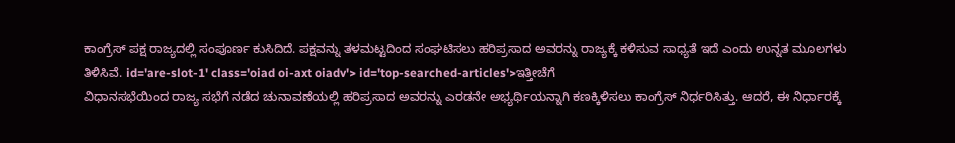ಕಾಂಗ್ರೆಸ್ ಪಕ್ಷ ರಾಜ್ಯದಲ್ಲಿ ಸಂಪೂರ್ಣ ಕುಸಿದಿದೆ. ಪಕ್ಷವನ್ನು ತಳಮಟ್ಟದಿಂದ ಸಂಘಟಿಸಲು ಹರಿಪ್ರಸಾದ ಅವರನ್ನು ರಾಜ್ಯಕ್ಕೆ ಕಳಿಸುವ ಸಾಧ್ಯತೆ ಇದೆ ಎಂದು ಉನ್ನತ ಮೂಲಗಳು ತಿಳಿಸಿವೆ. id='are-slot-1' class='oiad oi-axt oiadv'> id='top-searched-articles'>ಇತ್ತೀಚೆಗೆ
ವಿಧಾನಸಭೆಯಿಂದ ರಾಜ್ಯ ಸಭೆಗೆ ನಡೆದ ಚುನಾವಣೆಯಲ್ಲಿ ಹರಿಪ್ರಸಾದ ಅವರನ್ನು ಎರಡನೇ ಅಭ್ಯರ್ಥಿಯನ್ನಾಗಿ ಕಣಕ್ಕಿಳಿಸಲು ಕಾಂಗ್ರೆಸ್ ನಿರ್ಧರಿಸಿತ್ತು. ಆದರೆ, ಈ ನಿರ್ಧಾರಕ್ಕೆ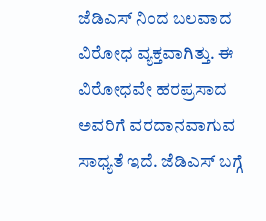ಜೆಡಿಎಸ್ ನಿಂದ ಬಲವಾದ ವಿರೋಧ ವ್ಯಕ್ತವಾಗಿತ್ತು. ಈ ವಿರೋಧವೇ ಹರಪ್ರಸಾದ ಅವರಿಗೆ ವರದಾನವಾಗುವ ಸಾಧ್ಯತೆ ಇದೆ. ಜೆಡಿಎಸ್ ಬಗ್ಗೆ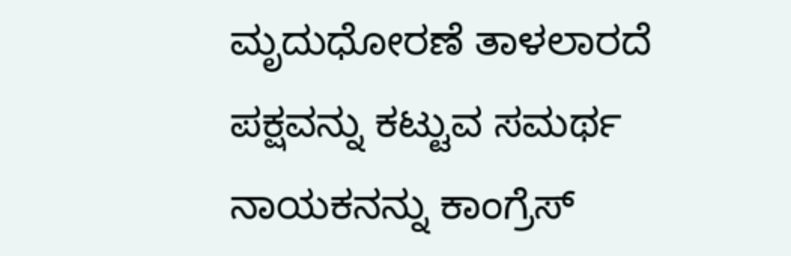ಮೃದುಧೋರಣೆ ತಾಳಲಾರದೆ ಪಕ್ಷವನ್ನು ಕಟ್ಟುವ ಸಮರ್ಥ ನಾಯಕನನ್ನು ಕಾಂಗ್ರೆಸ್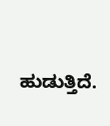ಹುಡುತ್ತಿದೆ.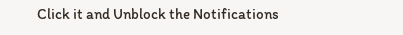Click it and Unblock the Notifications